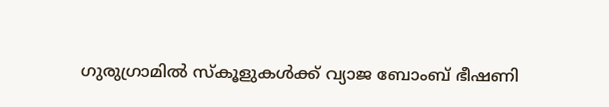ഗുരുഗ്രാമിൽ സ്കൂളുകൾക്ക് വ്യാജ ബോംബ് ഭീഷണി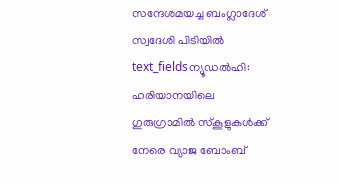സന്ദേശമയച്ച ബംഗ്ലാദേശ് സ്വദേശി പിടിയിൽ
text_fieldsന്യൂഡൽഹി: ഹരിയാനയിലെ ഗുരുഗ്രാമിൽ സ്കൂളുകൾക്ക് നേരെ വ്യാജ ബോംബ്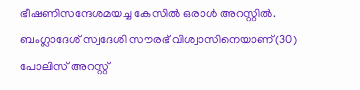ഭീഷണിസന്ദേശമയച്ച കേസിൽ ഒരാൾ അറസ്റ്റിൽ. ബംഗ്ലാദേശ് സ്വദേശി സൗരഭ് വിശ്വാസിനെയാണ്(30) പോലിസ് അറസ്റ്റ്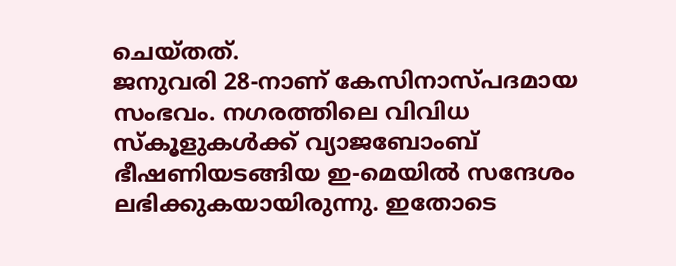ചെയ്തത്.
ജനുവരി 28-നാണ് കേസിനാസ്പദമായ സംഭവം. നഗരത്തിലെ വിവിധ സ്കൂളുകൾക്ക് വ്യാജബോംബ് ഭീഷണിയടങ്ങിയ ഇ-മെയിൽ സന്ദേശം ലഭിക്കുകയായിരുന്നു. ഇതോടെ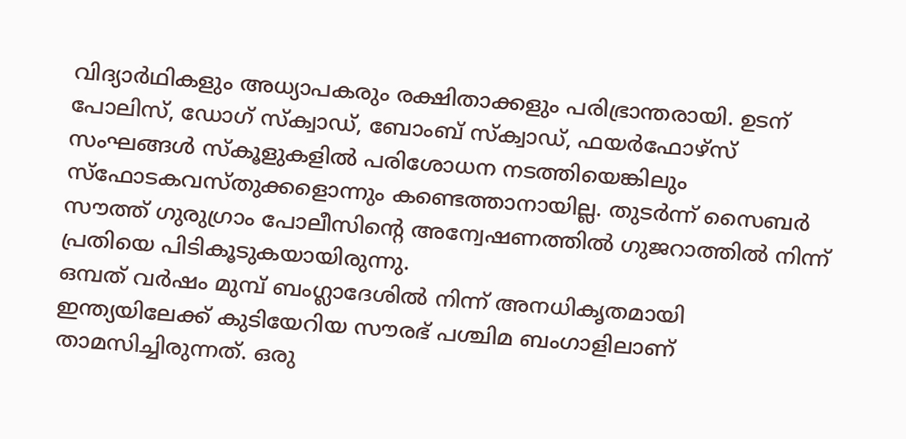വിദ്യാർഥികളും അധ്യാപകരും രക്ഷിതാക്കളും പരിഭ്രാന്തരായി. ഉടന് പോലിസ്, ഡോഗ് സ്ക്വാഡ്, ബോംബ് സ്ക്വാഡ്, ഫയർഫോഴ്സ് സംഘങ്ങൾ സ്കൂളുകളിൽ പരിശോധന നടത്തിയെങ്കിലും സ്ഫോടകവസ്തുക്കളൊന്നും കണ്ടെത്താനായില്ല. തുടർന്ന് സൈബർ സൗത്ത് ഗുരുഗ്രാം പോലീസിന്റെ അന്വേഷണത്തിൽ ഗുജറാത്തിൽ നിന്ന് പ്രതിയെ പിടികൂടുകയായിരുന്നു.
ഒമ്പത് വർഷം മുമ്പ് ബംഗ്ലാദേശിൽ നിന്ന് അനധികൃതമായി ഇന്ത്യയിലേക്ക് കുടിയേറിയ സൗരഭ് പശ്ചിമ ബംഗാളിലാണ് താമസിച്ചിരുന്നത്. ഒരു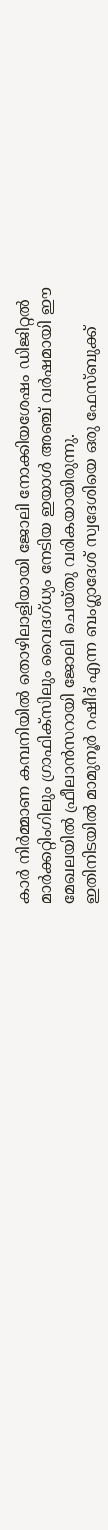കാർ നിർമ്മാണ കമ്പനിയിൽ തൊഴിലാളിയായി ജോലി നോക്കിയശേഷം ഡിജിറ്റൽ മാർക്കറ്റിംഗിലും ഗ്രാഫിക്സിലും വൈദഗ്ധ്യം നേടിയ ഇയാൾ അഞ്ച് വർഷമായി ഈ മേഖലയിൽ ഫ്രീലാൻസറായി ജോലി ചെയ്തു വരികയായിരുന്നു.
ഇതിനിടയിൽ മാമുനൂർ റഷീദ് എന്ന ബംഗ്ലാദേശ് സ്വദേശിയെ ഒരു ഫേസ്ബുക്ക്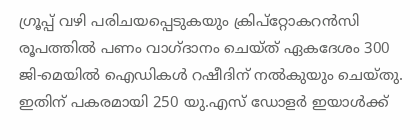ഗ്രൂപ്പ് വഴി പരിചയപ്പെടുകയും ക്രിപ്റ്റോകറൻസി രൂപത്തിൽ പണം വാഗ്ദാനം ചെയ്ത് ഏകദേശം 300 ജി-മെയിൽ ഐഡികൾ റഷീദിന് നൽകുയും ചെയ്തു. ഇതിന് പകരമായി 250 യു.എസ് ഡോളർ ഇയാൾക്ക്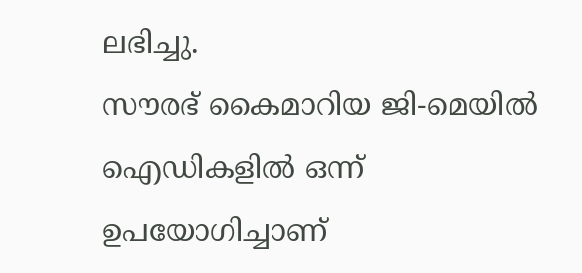ലഭിച്ചു.
സൗരഭ് കൈമാറിയ ജി-മെയിൽ ഐഡികളിൽ ഒന്ന് ഉപയോഗിച്ചാണ്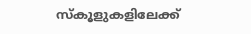സ്കൂളുകളിലേക്ക്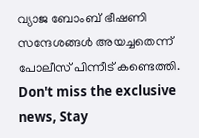വ്യാജ ബോംബ് ഭീഷണി സന്ദേശങ്ങൾ അയച്ചതെന്ന് പോലീസ് പിന്നീട് കണ്ടെത്തി.
Don't miss the exclusive news, Stay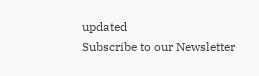updated
Subscribe to our Newsletter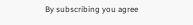By subscribing you agree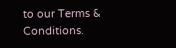to our Terms & Conditions.